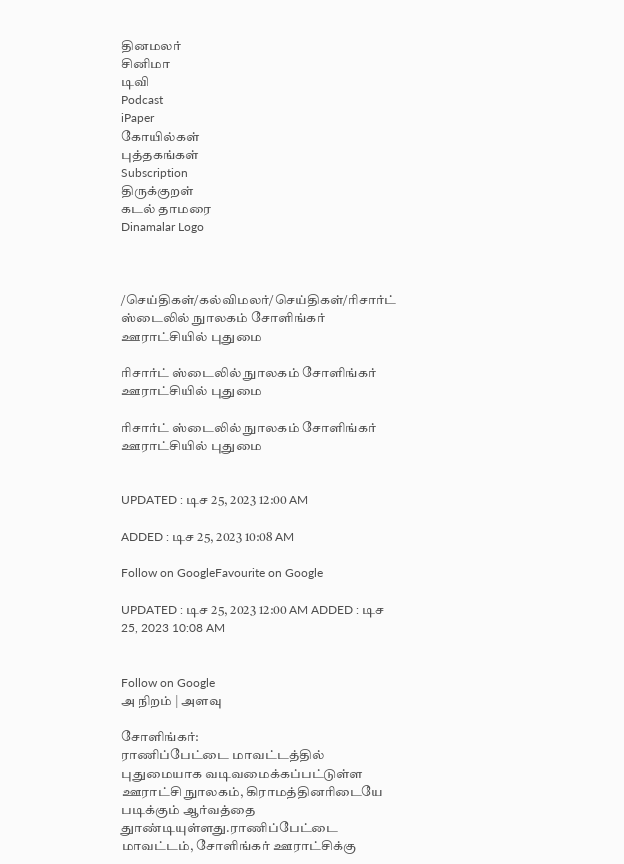தினமலர்
சினிமா
டிவி
Podcast
iPaper
கோயில்கள்
புத்தகங்கள்
Subscription
திருக்குறள்
கடல் தாமரை
Dinamalar Logo



/செய்திகள்/கல்விமலர்/செய்திகள்/ரிசார்ட் ஸ்டைலில் நுாலகம் சோளிங்கர் ஊராட்சியில் புதுமை

ரிசார்ட் ஸ்டைலில் நுாலகம் சோளிங்கர் ஊராட்சியில் புதுமை

ரிசார்ட் ஸ்டைலில் நுாலகம் சோளிங்கர் ஊராட்சியில் புதுமை


UPDATED : டிச 25, 2023 12:00 AM

ADDED : டிச 25, 2023 10:08 AM

Follow on GoogleFavourite on Google

UPDATED : டிச 25, 2023 12:00 AM ADDED : டிச 25, 2023 10:08 AM


Follow on Google
அ நிறம் | அளவு

சோளிங்கர்:
ராணிப்பேட்டை மாவட்டத்தில் புதுமையாக வடிவமைக்கப்பட்டுள்ள ஊராட்சி நுாலகம், கிராமத்தினரிடையே படிக்கும் ஆர்வத்தை துாண்டியுள்ளது.ராணிப்பேட்டை மாவட்டம், சோளிங்கர் ஊராட்சிக்கு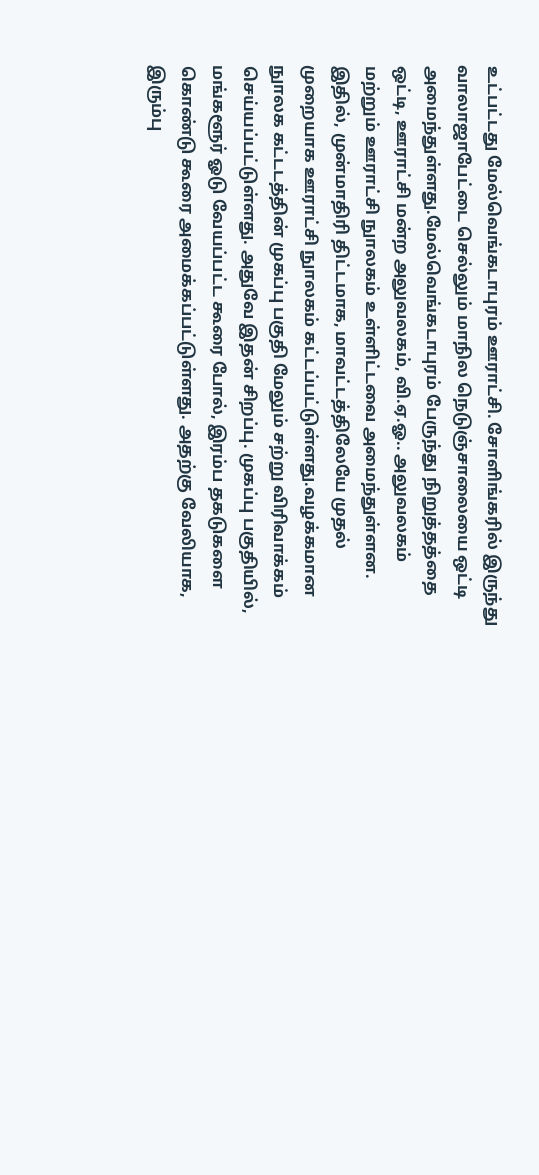உட்பட்டது மேல்வெங்கடாபுரம் ஊராட்சி. சோளிங்கரில் இருந்து வாலாஜாபேட்டை செல்லும் மாநில நெடுஞ்சாலையை ஒட்டி அமைந்துள்ளது.மேல்வெங்கடாபுரம் பேருந்து நிறுத்தத்தை ஒட்டி, ஊராட்சி மன்ற அலுவலகம், வி.ஏ.ஓ.. அலுவலகம் மற்றும் ஊராட்சி நுாலகம் உள்ளிட்டவை அமைந்துள்ளன. இதில், முன்மாதிரி திட்டமாக, மாவட்டத்திலேயே முதல் முறையாக ஊராட்சி நுாலகம் கட்டப்பட்டுள்ளது.வழக்கமான நுாலக கட்டடத்தின் முகப்பு பகுதி மேலும் சற்று விரிவாக்கம் செய்யப்பட்டுள்ளது. அதுவே இதன் சிறப்பு. முகப்பு பகுதியில், மங்களூர் ஓடு வேயப்பட்ட கூரை போல், இரம்ப தகடுகளை கொண்டு கூரை அமைக்கப்பட்டுள்ளது. அதற்கு வேலியாக, இரும்பு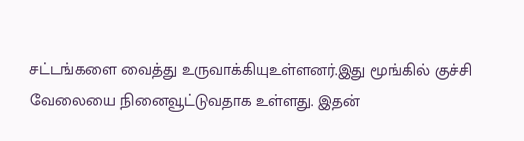சட்டங்களை வைத்து உருவாக்கியுஉள்ளனர்.இது மூங்கில் குச்சி வேலையை நினைவூட்டுவதாக உள்ளது. இதன்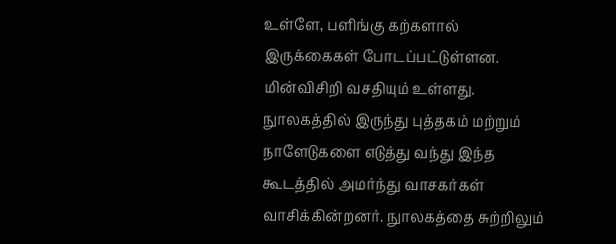உள்ளே, பளிங்கு கற்களால் இருக்கைகள் போடப்பட்டுள்ளன. மின்விசிறி வசதியும் உள்ளது. நுாலகத்தில் இருந்து புத்தகம் மற்றும் நாளேடுகளை எடுத்து வந்து இந்த கூடத்தில் அமர்ந்து வாசகர்கள் வாசிக்கின்றனர். நுாலகத்தை சுற்றிலும்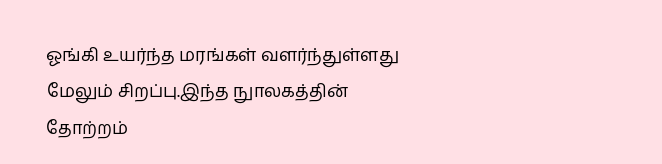ஓங்கி உயர்ந்த மரங்கள் வளர்ந்துள்ளது மேலும் சிறப்பு.இந்த நுாலகத்தின் தோற்றம்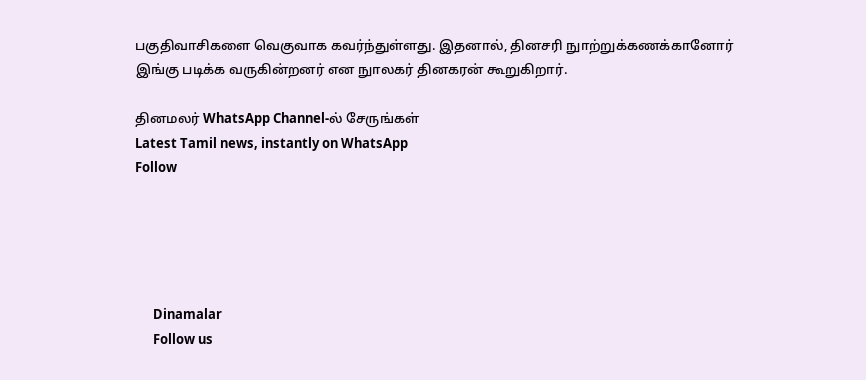பகுதிவாசிகளை வெகுவாக கவர்ந்துள்ளது. இதனால், தினசரி நுாற்றுக்கணக்கானோர் இங்கு படிக்க வருகின்றனர் என நுாலகர் தினகரன் கூறுகிறார்.

தினமலர் WhatsApp Channel-ல் சேருங்கள்
Latest Tamil news, instantly on WhatsApp
Follow





      Dinamalar
      Follow us